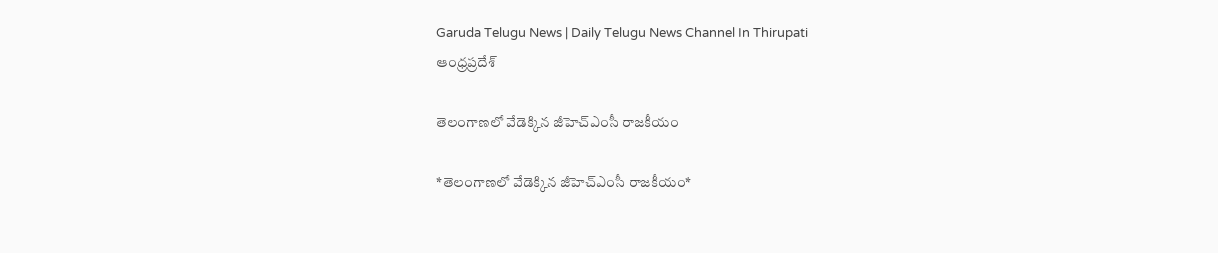Garuda Telugu News | Daily Telugu News Channel In Thirupati
ఆంధ్రప్రదేశ్

తెలంగాణలో వేడెక్కిన జీహెచ్ఎంసీ రాజకీయం

*తెలంగాణలో వేడెక్కిన జీహెచ్ఎంసీ రాజకీయం*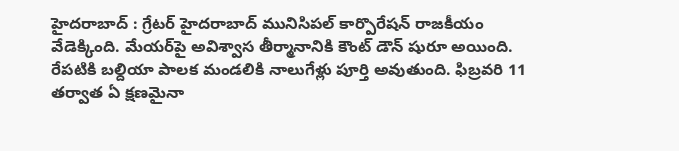హైదరాబాద్ : గ్రేటర్‌ హైదరాబాద్‌ మునిసిపల్‌ కార్పొరేషన్ రాజకీయం వేడెక్కింది. మేయర్‌పై అవిశ్వాస తీర్మానానికి కౌంట్ డౌన్ షురూ అయింది. రేపటికి బల్దియా పాలక మండలికి నాలుగేళ్లు పూర్తి అవుతుంది. ఫిబ్రవరి 11 తర్వాత ఏ క్షణమైనా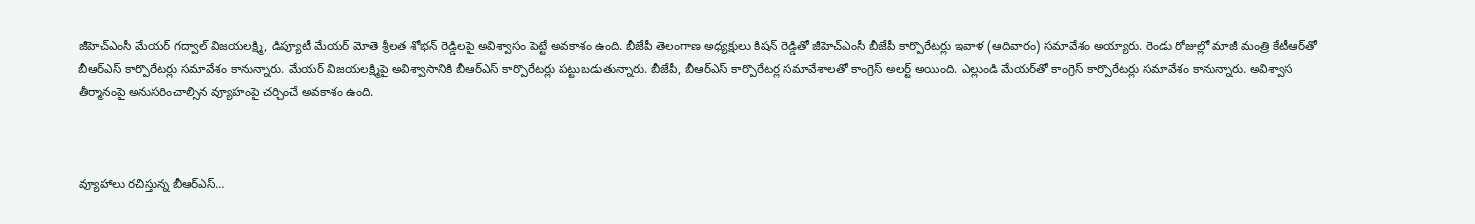జీహెచ్ఎంసీ మేయర్‌ గద్వాల్‌ విజయలక్ష్మి, డిప్యూటీ మేయర్‌ మోతె శ్రీలత శోభన్‌ రెడ్డిలపై అవిశ్వాసం పెట్టే అవకాశం ఉంది. బీజేపీ తెలంగాణ అధ్యక్షులు కిషన్ రెడ్డితో జీహెచ్ఎంసీ బీజేపీ కార్పొరేటర్లు ఇవాళ (ఆదివారం) సమావేశం అయ్యారు. రెండు రోజుల్లో మాజీ మంత్రి కేటీఆర్‌తో బీఆర్ఎస్ కార్పొరేటర్లు సమావేశం కానున్నారు. మేయర్ విజయలక్ష్మిపై అవిశ్వాసానికి బీఆర్ఎస్ కార్పొరేటర్లు పట్టుబడుతున్నారు. బీజేపీ, బీఆర్ఎస్ కార్పొరేటర్ల సమావేశాలతో కాంగ్రెస్ అలర్ట్ అయింది. ఎల్లుండి మేయర్‌తో కాంగ్రెస్ కార్పొరేటర్లు సమావేశం కానున్నారు. అవిశ్వాస తీర్మానంపై అనుసరించాల్సిన వ్యూహంపై చర్చించే అవకాశం ఉంది.



వ్యూహాలు రచిస్తున్న బీఆర్ఎస్…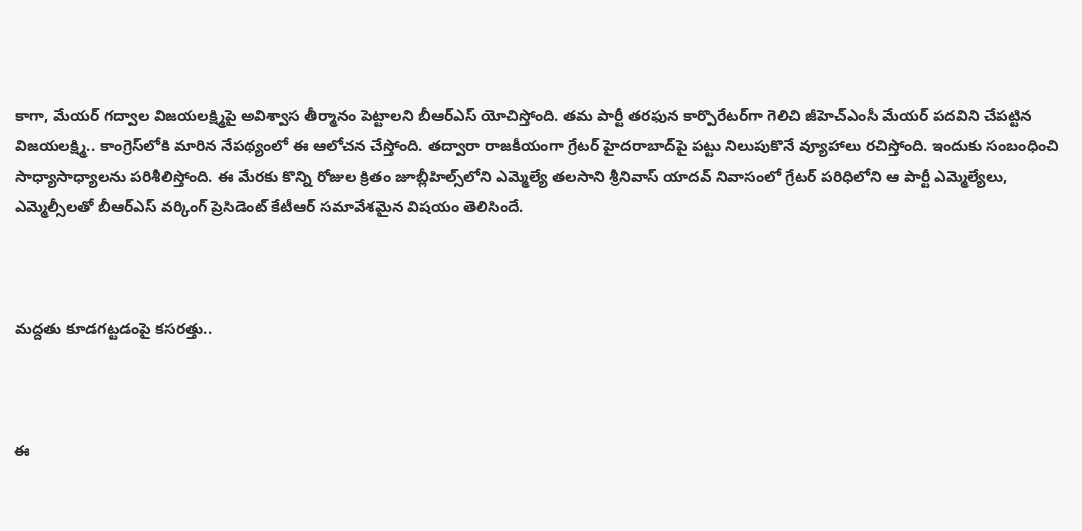కాగా, మేయర్‌ గద్వాల విజయలక్ష్మిపై అవిశ్వాస తీర్మానం పెట్టాలని బీఆర్‌ఎస్‌ యోచిస్తోంది. తమ పార్టీ తరఫున కార్పొరేటర్‌గా గెలిచి జీహెచ్‌ఎంసీ మేయర్‌ పదవిని చేపట్టిన విజయలక్ష్మి.. కాంగ్రెస్‌లోకి మారిన నేపథ్యంలో ఈ ఆలోచన చేస్తోంది. తద్వారా రాజకీయంగా గ్రేటర్‌ హైదరాబాద్‌పై పట్టు నిలుపుకొనే వ్యూహాలు రచిస్తోంది. ఇందుకు సంబంధించి సాధ్యాసాధ్యాలను పరిశీలిస్తోంది. ఈ మేరకు కొన్ని రోజుల క్రితం జూబ్లీహిల్స్‌లోని ఎమ్మెల్యే తలసాని శ్రీనివాస్ యాదవ్‌ నివాసంలో గ్రేటర్‌ పరిధిలోని ఆ పార్టీ ఎమ్మెల్యేలు, ఎమ్మెల్సీలతో బీఆర్‌ఎస్‌ వర్కింగ్‌ ప్రెసిడెంట్‌ కేటీఆర్‌ సమావేశమైన విషయం తెలిసిందే.



మద్దతు కూడగట్టడంపై కసరత్తు..



ఈ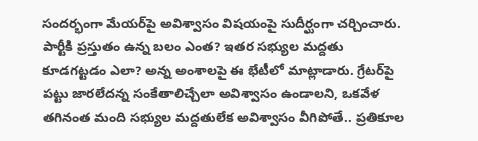సందర్భంగా మేయర్‌పై అవిశ్వాసం విషయంపై సుదీర్ఘంగా చర్చించారు. పార్టీకి ప్రస్తుతం ఉన్న బలం ఎంత? ఇతర సభ్యుల మద్దతు కూడగట్టడం ఎలా? అన్న అంశాలపై ఈ భేటీలో మాట్లాడారు. గ్రేటర్‌పై పట్టు జారలేదన్న సంకేతాలిచ్చేలా అవిశ్వాసం ఉండాలని, ఒకవేళ తగినంత మంది సభ్యుల మద్దతులేక అవిశ్వాసం వీగిపోతే.. ప్రతికూల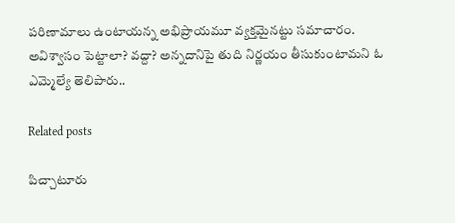పరిణామాలు ఉంటాయన్న అభిప్రాయమూ వ్యక్తమైనట్టు సమాచారం. అవిశ్వాసం పెట్టాలా? వద్దా? అన్నదానిపై తుది నిర్ణయం తీసుకుంటామని ఓ ఎమ్మెల్యే తెలిపారు..

Related posts

పిచ్చాటూరు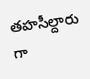తహసీల్దారు గా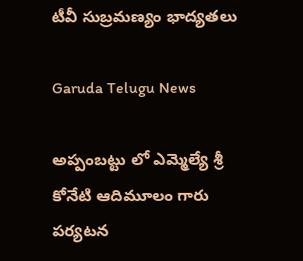టీవీ సుబ్రమణ్యం భాద్యతలు

Garuda Telugu News

అప్పంబట్టు లో ఎమ్మెల్యే శ్రీ కోనేటి ఆదిమూలం గారు పర్యటన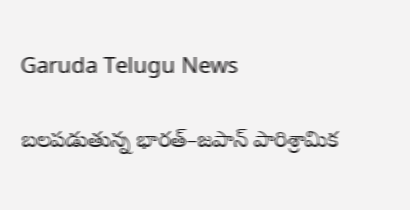Garuda Telugu News

బలపడుతున్న భారత్–జపాన్ పారిశ్రామిక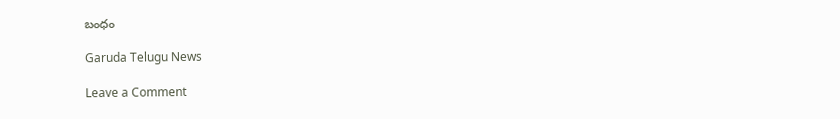బంధం

Garuda Telugu News

Leave a Comment